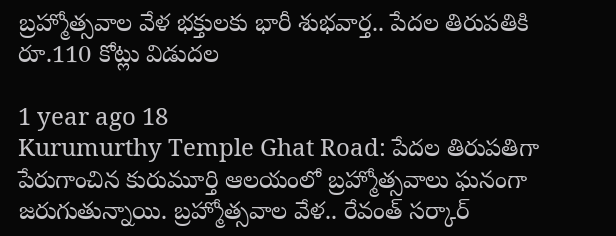బ్రహ్మోత్సవాల వేళ భక్తులకు భారీ శుభవార్త.. పేదల తిరుపతికి రూ.110 కోట్లు విడుదల

1 year ago 18
Kurumurthy Temple Ghat Road: పేదల తిరుపతిగా పేరుగాంచిన కురుమూర్తి ఆలయంలో బ్రహ్మోత్సవాలు ఘనంగా జరుగుతున్నాయి. బ్రహ్మోత్సవాల వేళ.. రేవంత్ సర్కార్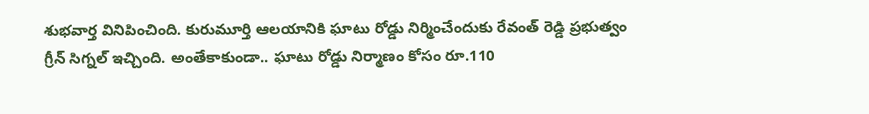శుభవార్త వినిపించింది. కురుమూర్తి ఆలయానికి ఘాటు రోడ్డు నిర్మించేందుకు రేవంత్ రెడ్డి ప్రభుత్వం గ్రీన్ సిగ్నల్ ఇచ్చింది. అంతేకాకుండా.. ఘాటు రోడ్డు నిర్మాణం కోసం రూ.110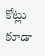కోట్లు కూడా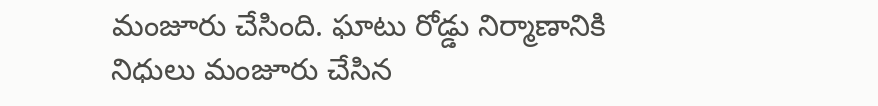మంజూరు చేసింది. ఘాటు రోడ్డు నిర్మాణానికి నిధులు మంజూరు చేసిన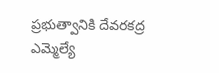ప్రభుత్వానికి దేవరకద్ర ఎమ్మెల్యే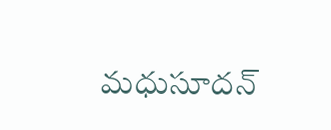మధుసూదన్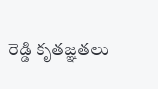రెడ్డి కృతజ్ఞతలు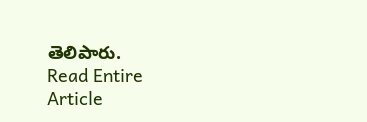తెలిపారు.
Read Entire Article